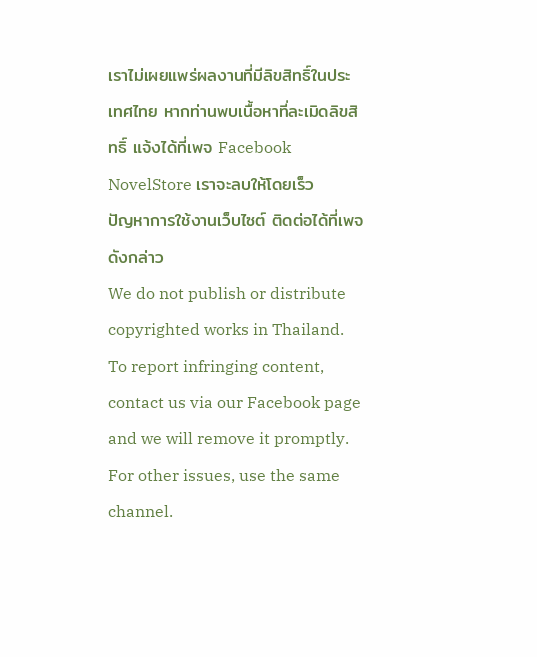เราไม่เผยแพร่ผลงานที่มีลิขสิทธิ์ในประเทศไทย หากท่านพบเนื้อหาที่ละเมิดลิขสิทธิ์ แจ้งได้ที่เพจ Facebook NovelStore เราจะลบให้โดยเร็ว
ปัญหาการใช้งานเว็บไซต์ ติดต่อได้ที่เพจดังกล่าว
We do not publish or distribute copyrighted works in Thailand. To report infringing content, contact us via our Facebook page and we will remove it promptly. For other issues, use the same channel.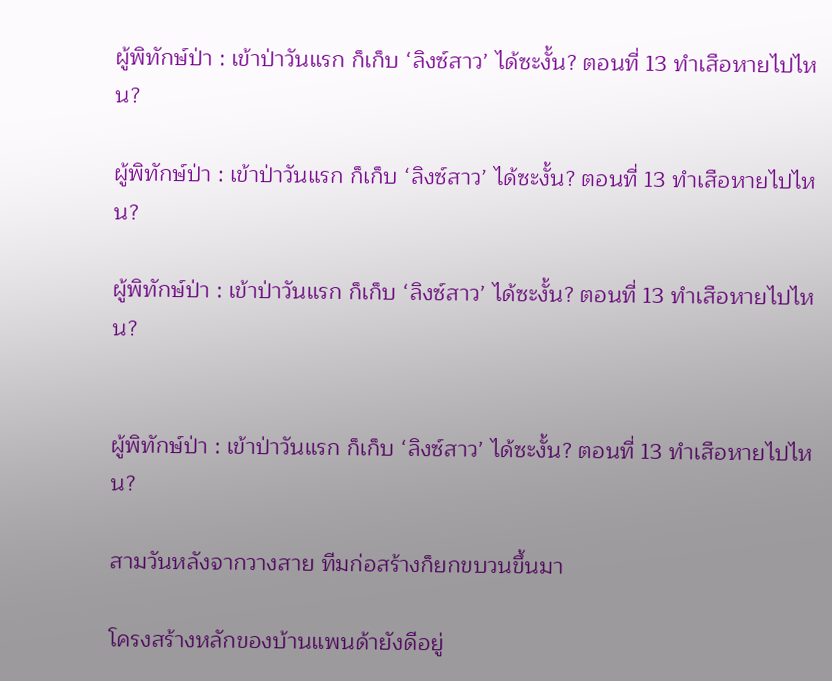ผู้พิทักษ์ป่า : เข้าป่าวันแรก ก็เก็บ ‘ลิงซ์สาว’ ได้ซะงั้น? ตอนที่ 13 ทำเสือหายไปไหน?

ผู้พิทักษ์ป่า : เข้าป่าวันแรก ก็เก็บ ‘ลิงซ์สาว’ ได้ซะงั้น? ตอนที่ 13 ทำเสือหายไปไหน?

ผู้พิทักษ์ป่า : เข้าป่าวันแรก ก็เก็บ ‘ลิงซ์สาว’ ได้ซะงั้น? ตอนที่ 13 ทำเสือหายไปไหน?


ผู้พิทักษ์ป่า : เข้าป่าวันแรก ก็เก็บ ‘ลิงซ์สาว’ ได้ซะงั้น? ตอนที่ 13 ทำเสือหายไปไหน?

สามวันหลังจากวางสาย ทีมก่อสร้างก็ยกขบวนขึ้นมา

โครงสร้างหลักของบ้านแพนด้ายังดีอยู่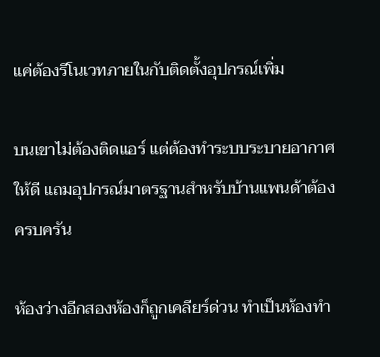แค่ต้องรีโนเวทภายในกับติดตั้งอุปกรณ์เพิ่ม

บนเขาไม่ต้องติดแอร์ แต่ต้องทำระบบระบายอากาศให้ดี แถมอุปกรณ์มาตรฐานสำหรับบ้านแพนด้าต้องครบครัน

ห้องว่างอีกสองห้องก็ถูกเคลียร์ด่วน ทำเป็นห้องทำ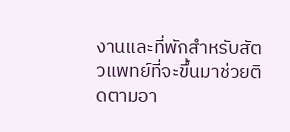งานและที่พักสำหรับสัตวแพทย์ที่จะขึ้นมาช่วยติดตามอา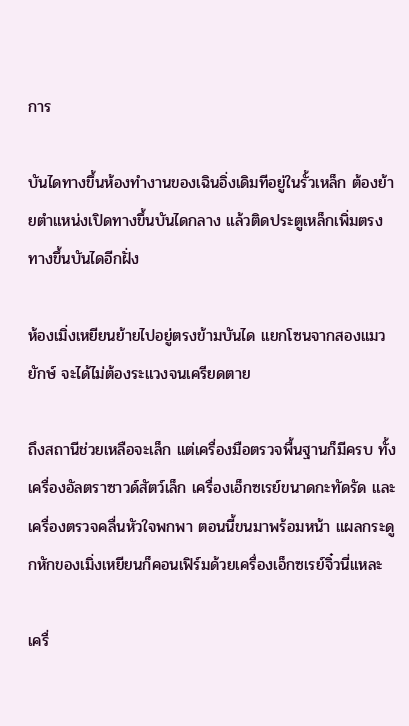การ

บันไดทางขึ้นห้องทำงานของเฉินอิ่งเดิมทีอยู่ในรั้วเหล็ก ต้องย้ายตำแหน่งเปิดทางขึ้นบันไดกลาง แล้วติดประตูเหล็กเพิ่มตรงทางขึ้นบันไดอีกฝั่ง

ห้องเมิ่งเหยียนย้ายไปอยู่ตรงข้ามบันได แยกโซนจากสองแมวยักษ์ จะได้ไม่ต้องระแวงจนเครียดตาย

ถึงสถานีช่วยเหลือจะเล็ก แต่เครื่องมือตรวจพื้นฐานก็มีครบ ทั้งเครื่องอัลตราซาวด์สัตว์เล็ก เครื่องเอ็กซเรย์ขนาดกะทัดรัด และเครื่องตรวจคลื่นหัวใจพกพา ตอนนี้ขนมาพร้อมหน้า แผลกระดูกหักของเมิ่งเหยียนก็คอนเฟิร์มด้วยเครื่องเอ็กซเรย์จิ๋วนี่แหละ

เครื่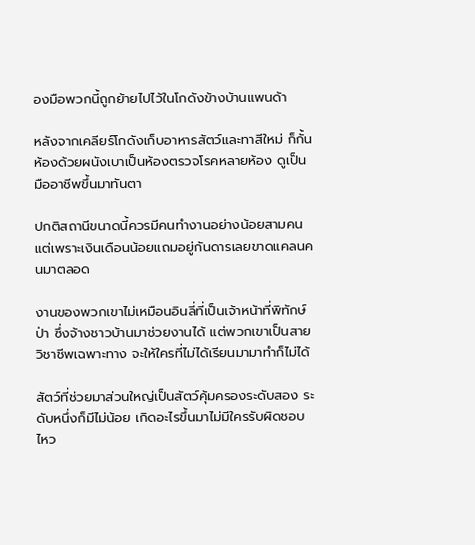องมือพวกนี้ถูกย้ายไปไว้ในโกดังข้างบ้านแพนด้า

หลังจากเคลียร์โกดังเก็บอาหารสัตว์และทาสีใหม่ ก็กั้นห้องด้วยผนังเบาเป็นห้องตรวจโรคหลายห้อง ดูเป็นมืออาชีพขึ้นมาทันตา

ปกติสถานีขนาดนี้ควรมีคนทำงานอย่างน้อยสามคน แต่เพราะเงินเดือนน้อยแถมอยู่กันดารเลยขาดแคลนคนมาตลอด

งานของพวกเขาไม่เหมือนอินลี่ที่เป็นเจ้าหน้าที่พิทักษ์ป่า ซึ่งจ้างชาวบ้านมาช่วยงานได้ แต่พวกเขาเป็นสายวิชาชีพเฉพาะทาง จะให้ใครที่ไม่ได้เรียนมามาทำก็ไม่ได้

สัตว์ที่ช่วยมาส่วนใหญ่เป็นสัตว์คุ้มครองระดับสอง ระดับหนึ่งก็มีไม่น้อย เกิดอะไรขึ้นมาไม่มีใครรับผิดชอบไหว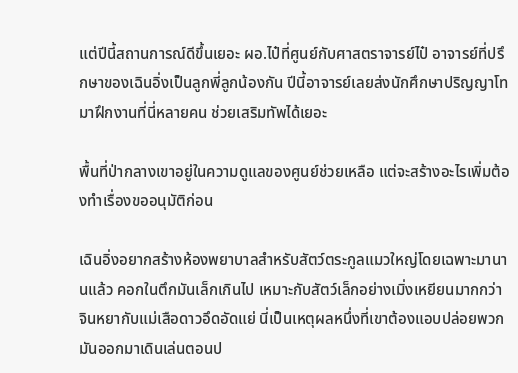แต่ปีนี้สถานการณ์ดีขึ้นเยอะ ผอ.ไป๋ที่ศูนย์กับศาสตราจารย์ไป๋ อาจารย์ที่ปรึกษาของเฉินอิ่งเป็นลูกพี่ลูกน้องกัน ปีนี้อาจารย์เลยส่งนักศึกษาปริญญาโทมาฝึกงานที่นี่หลายคน ช่วยเสริมทัพได้เยอะ

พื้นที่ป่ากลางเขาอยู่ในความดูแลของศูนย์ช่วยเหลือ แต่จะสร้างอะไรเพิ่มต้องทำเรื่องขออนุมัติก่อน

เฉินอิ่งอยากสร้างห้องพยาบาลสำหรับสัตว์ตระกูลแมวใหญ่โดยเฉพาะมานานแล้ว คอกในตึกมันเล็กเกินไป เหมาะกับสัตว์เล็กอย่างเมิ่งเหยียนมากกว่า จินหยากับแม่เสือดาวอึดอัดแย่ นี่เป็นเหตุผลหนึ่งที่เขาต้องแอบปล่อยพวกมันออกมาเดินเล่นตอนป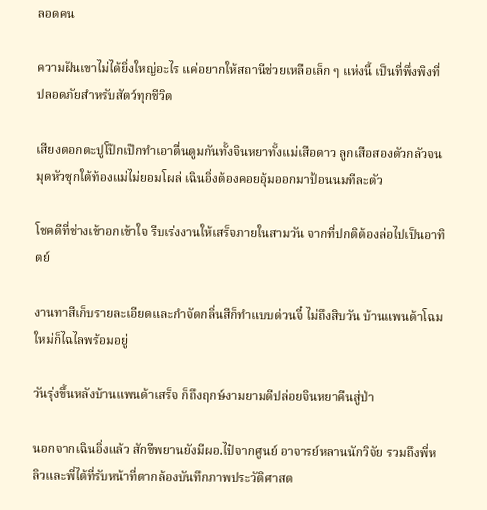ลอดคน

ความฝันเขาไม่ได้ยิ่งใหญ่อะไร แค่อยากให้สถานีช่วยเหลือเล็ก ๆ แห่งนี้ เป็นที่พึ่งพิงที่ปลอดภัยสำหรับสัตว์ทุกชีวิต

เสียงตอกตะปูโป๊กเป๊กทำเอาตื่นตูมกันทั้งจินหยาทั้งแม่เสือดาว ลูกเสือสองตัวกลัวจนมุดหัวซุกใต้ท้องแม่ไม่ยอมโผล่ เฉินอิ่งต้องคอยอุ้มออกมาป้อนนมทีละตัว

โชคดีที่ช่างเข้าอกเข้าใจ รีบเร่งงานให้เสร็จภายในสามวัน จากที่ปกติต้องล่อไปเป็นอาทิตย์

งานทาสีเก็บรายละเอียดและกำจัดกลิ่นสีก็ทำแบบด่วนจี๋ ไม่ถึงสิบวัน บ้านแพนด้าโฉมใหม่ก็ไฉไลพร้อมอยู่

วันรุ่งขึ้นหลังบ้านแพนด้าเสร็จ ก็ถึงฤกษ์งามยามดีปล่อยจินหยาคืนสู่ป่า

นอกจากเฉินอิ่งแล้ว สักขีพยานยังมีผอ.ไป๋จากศูนย์ อาจารย์หลานนักวิจัย รวมถึงพี่หลิวและพี่ไต้ที่รับหน้าที่ตากล้องบันทึกภาพประวัติศาสต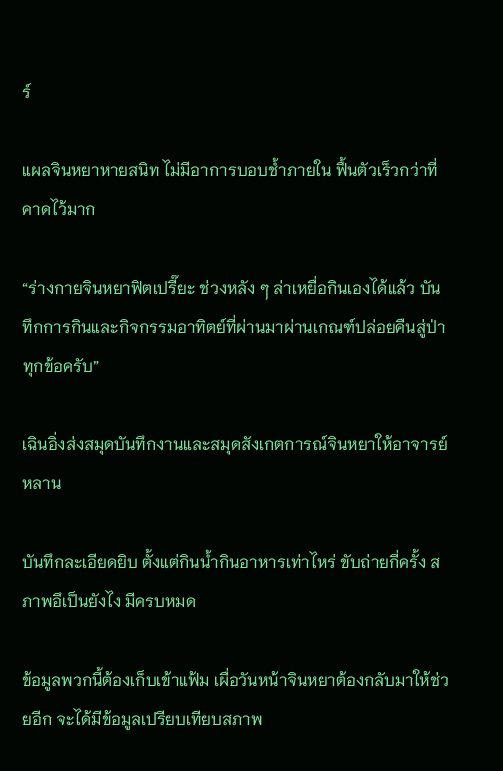ร์

แผลจินหยาหายสนิท ไม่มีอาการบอบช้ำภายใน ฟื้นตัวเร็วกว่าที่คาดไว้มาก

“ร่างกายจินหยาฟิตเปรี๊ยะ ช่วงหลัง ๆ ล่าเหยื่อกินเองได้แล้ว บันทึกการกินและกิจกรรมอาทิตย์ที่ผ่านมาผ่านเกณฑ์ปล่อยคืนสู่ป่าทุกข้อครับ”

เฉินอิ่งส่งสมุดบันทึกงานและสมุดสังเกตการณ์จินหยาให้อาจารย์หลาน

บันทึกละเอียดยิบ ตั้งแต่กินน้ำกินอาหารเท่าไหร่ ขับถ่ายกี่ครั้ง สภาพอึเป็นยังไง มีครบหมด

ข้อมูลพวกนี้ต้องเก็บเข้าแฟ้ม เผื่อวันหน้าจินหยาต้องกลับมาให้ช่วยอีก จะได้มีข้อมูลเปรียบเทียบสภาพ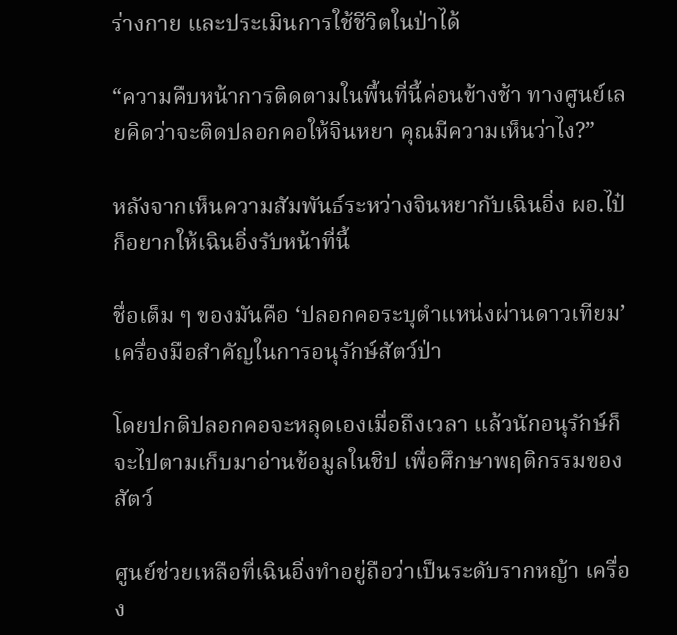ร่างกาย และประเมินการใช้ชีวิตในป่าได้

“ความคืบหน้าการติดตามในพื้นที่นี้ค่อนข้างช้า ทางศูนย์เลยคิดว่าจะติดปลอกคอให้จินหยา คุณมีความเห็นว่าไง?”

หลังจากเห็นความสัมพันธ์ระหว่างจินหยากับเฉินอิ่ง ผอ.ไป๋ก็อยากให้เฉินอิ่งรับหน้าที่นี้

ชื่อเต็ม ๆ ของมันคือ ‘ปลอกคอระบุตำแหน่งผ่านดาวเทียม’ เครื่องมือสำคัญในการอนุรักษ์สัตว์ป่า

โดยปกติปลอกคอจะหลุดเองเมื่อถึงเวลา แล้วนักอนุรักษ์ก็จะไปตามเก็บมาอ่านข้อมูลในชิป เพื่อศึกษาพฤติกรรมของสัตว์

ศูนย์ช่วยเหลือที่เฉินอิ่งทำอยู่ถือว่าเป็นระดับรากหญ้า เครื่อง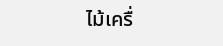ไม้เครื่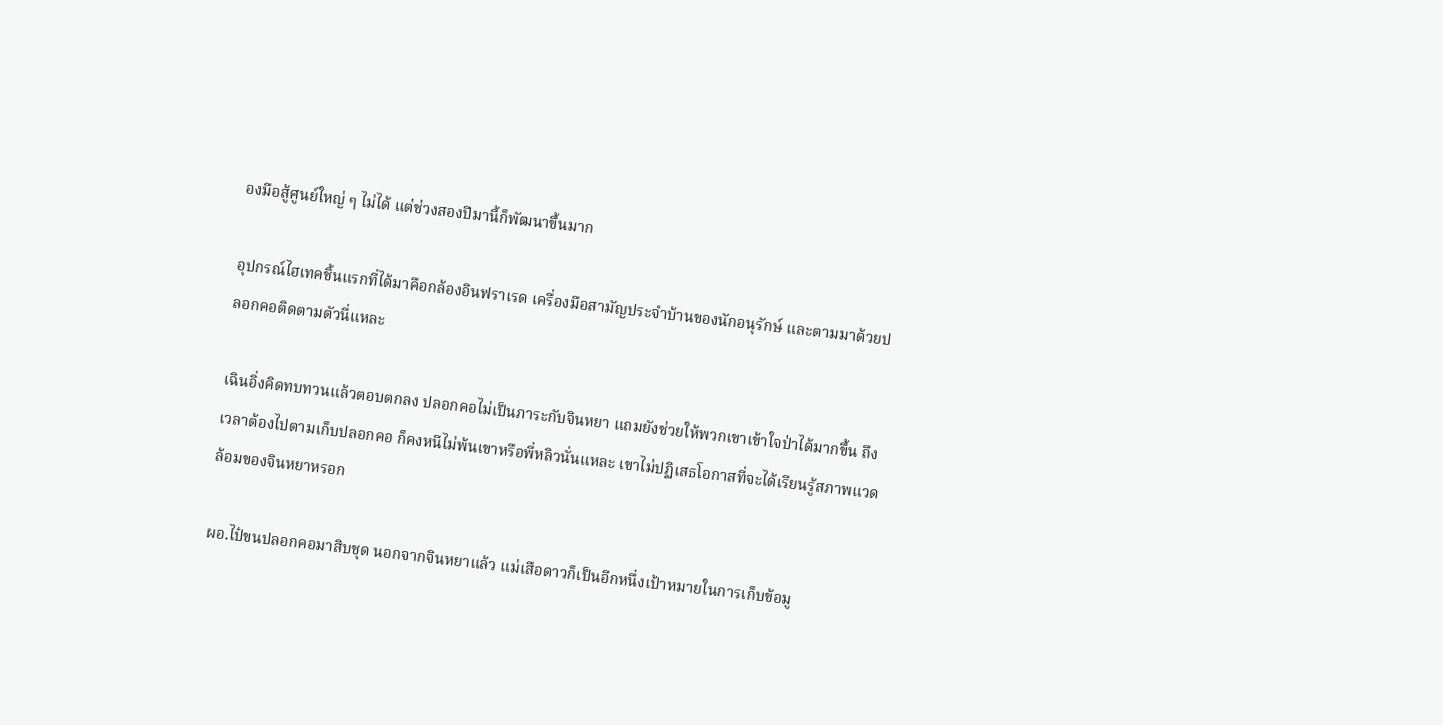องมือสู้ศูนย์ใหญ่ ๆ ไม่ได้ แต่ช่วงสองปีมานี้ก็พัฒนาขึ้นมาก

อุปกรณ์ไฮเทคชิ้นแรกที่ได้มาคือกล้องอินฟราเรด เครื่องมือสามัญประจำบ้านของนักอนุรักษ์ และตามมาด้วยปลอกคอติดตามตัวนี่แหละ

เฉินอิ่งคิดทบทวนแล้วตอบตกลง ปลอกคอไม่เป็นภาระกับจินหยา แถมยังช่วยให้พวกเขาเข้าใจป่าได้มากขึ้น ถึงเวลาต้องไปตามเก็บปลอกคอ ก็คงหนีไม่พ้นเขาหรือพี่หลิวนั่นแหละ เขาไม่ปฏิเสธโอกาสที่จะได้เรียนรู้สภาพแวดล้อมของจินหยาหรอก

ผอ.ไป๋ขนปลอกคอมาสิบชุด นอกจากจินหยาแล้ว แม่เสือดาวก็เป็นอีกหนึ่งเป้าหมายในการเก็บข้อมู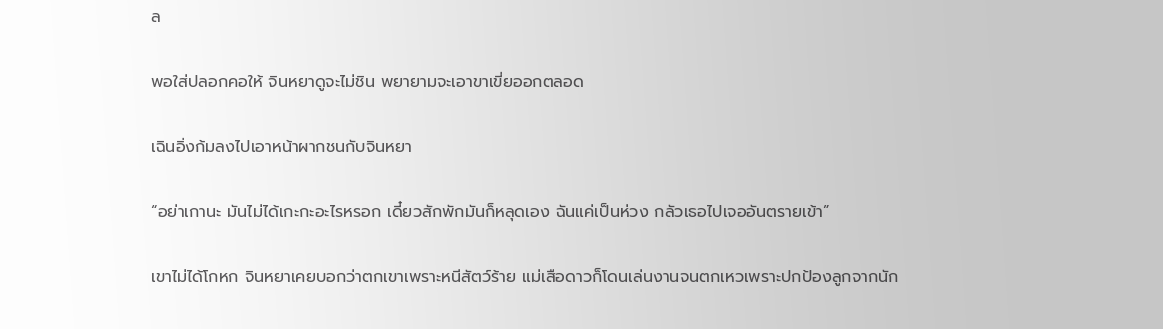ล

พอใส่ปลอกคอให้ จินหยาดูจะไม่ชิน พยายามจะเอาขาเขี่ยออกตลอด

เฉินอิ่งก้มลงไปเอาหน้าผากชนกับจินหยา

“อย่าเกานะ มันไม่ได้เกะกะอะไรหรอก เดี๋ยวสักพักมันก็หลุดเอง ฉันแค่เป็นห่วง กลัวเธอไปเจออันตรายเข้า”

เขาไม่ได้โกหก จินหยาเคยบอกว่าตกเขาเพราะหนีสัตว์ร้าย แม่เสือดาวก็โดนเล่นงานจนตกเหวเพราะปกป้องลูกจากนัก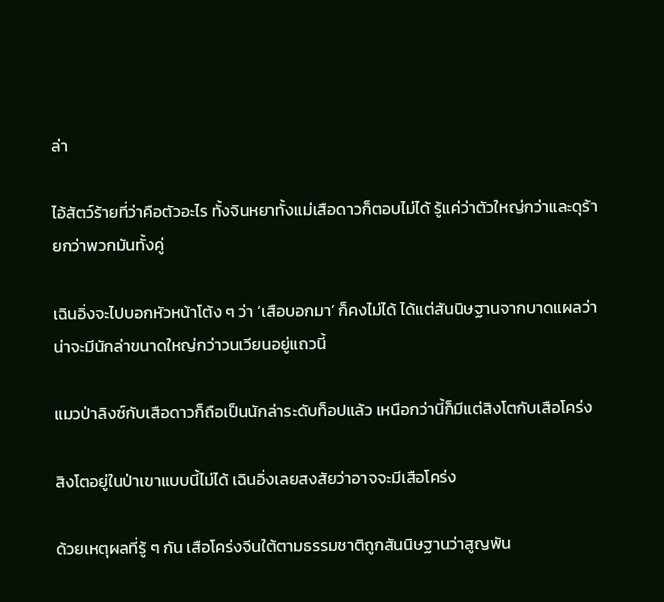ล่า

ไอ้สัตว์ร้ายที่ว่าคือตัวอะไร ทั้งจินหยาทั้งแม่เสือดาวก็ตอบไม่ได้ รู้แค่ว่าตัวใหญ่กว่าและดุร้ายกว่าพวกมันทั้งคู่

เฉินอิ่งจะไปบอกหัวหน้าโต้ง ๆ ว่า ‘เสือบอกมา’ ก็คงไม่ได้ ได้แต่สันนิษฐานจากบาดแผลว่าน่าจะมีนักล่าขนาดใหญ่กว่าวนเวียนอยู่แถวนี้

แมวป่าลิงซ์กับเสือดาวก็ถือเป็นนักล่าระดับท็อปแล้ว เหนือกว่านี้ก็มีแต่สิงโตกับเสือโคร่ง

สิงโตอยู่ในป่าเขาแบบนี้ไม่ได้ เฉินอิ่งเลยสงสัยว่าอาจจะมีเสือโคร่ง

ด้วยเหตุผลที่รู้ ๆ กัน เสือโคร่งจีนใต้ตามธรรมชาติถูกสันนิษฐานว่าสูญพัน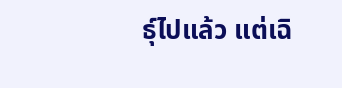ธุ์ไปแล้ว แต่เฉิ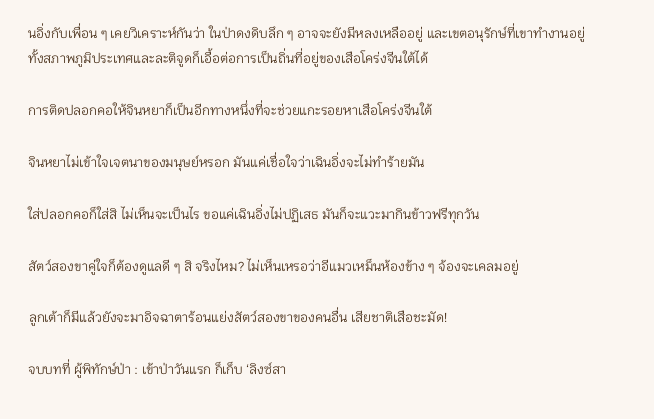นอิ่งกับเพื่อน ๆ เคยวิเคราะห์กันว่า ในป่าดงดิบลึก ๆ อาจจะยังมีหลงเหลืออยู่ และเขตอนุรักษ์ที่เขาทำงานอยู่ ทั้งสภาพภูมิประเทศและละติจูดก็เอื้อต่อการเป็นถิ่นที่อยู่ของเสือโคร่งจีนใต้ได้

การติดปลอกคอให้จินหยาก็เป็นอีกทางหนึ่งที่จะช่วยแกะรอยหาเสือโคร่งจีนใต้

จินหยาไม่เข้าใจเจตนาของมนุษย์หรอก มันแค่เชื่อใจว่าเฉินอิ่งจะไม่ทำร้ายมัน

ใส่ปลอกคอก็ใส่สิ ไม่เห็นจะเป็นไร ขอแค่เฉินอิ่งไม่ปฏิเสธ มันก็จะแวะมากินข้าวฟรีทุกวัน

สัตว์สองขาคู่ใจก็ต้องดูแลดี ๆ สิ จริงไหม? ไม่เห็นเหรอว่าอีแมวเหม็นห้องข้าง ๆ จ้องจะเคลมอยู่

ลูกเต้าก็มีแล้วยังจะมาอิจฉาตาร้อนแย่งสัตว์สองขาของคนอื่น เสียชาติเสือชะมัด!

จบบทที่ ผู้พิทักษ์ป่า : เข้าป่าวันแรก ก็เก็บ ‘ลิงซ์สา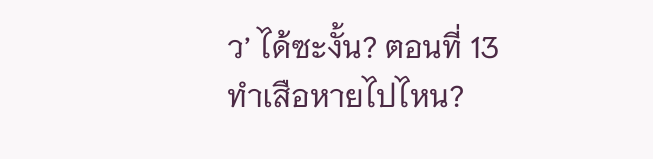ว’ ได้ซะงั้น? ตอนที่ 13 ทำเสือหายไปไหน?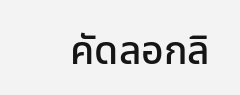คัดลอกลิ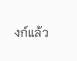งก์แล้ว